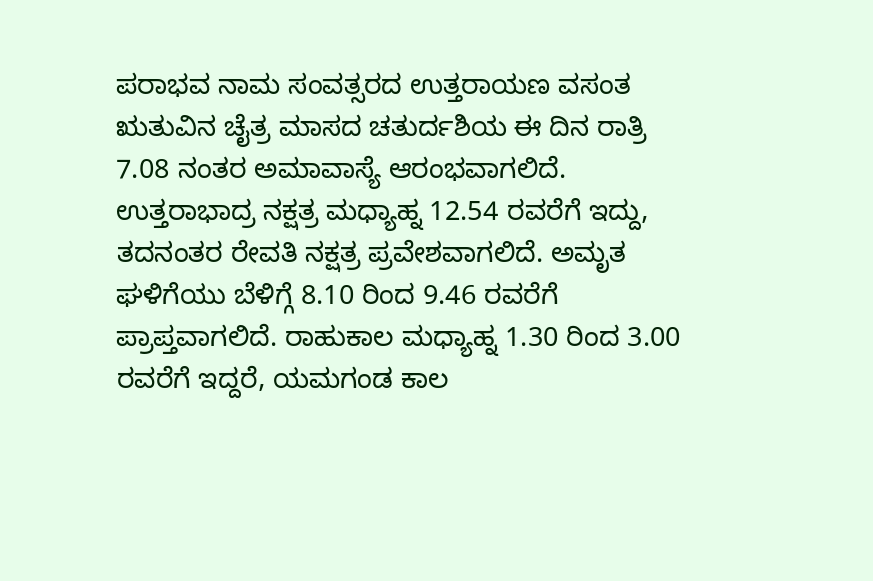ಪರಾಭವ ನಾಮ ಸಂವತ್ಸರದ ಉತ್ತರಾಯಣ ವಸಂತ ಋತುವಿನ ಚೈತ್ರ ಮಾಸದ ಚತುರ್ದಶಿಯ ಈ ದಿನ ರಾತ್ರಿ 7.08 ನಂತರ ಅಮಾವಾಸ್ಯೆ ಆರಂಭವಾಗಲಿದೆ. ಉತ್ತರಾಭಾದ್ರ ನಕ್ಷತ್ರ ಮಧ್ಯಾಹ್ನ 12.54 ರವರೆಗೆ ಇದ್ದು, ತದನಂತರ ರೇವತಿ ನಕ್ಷತ್ರ ಪ್ರವೇಶವಾಗಲಿದೆ. ಅಮೃತ ಘಳಿಗೆಯು ಬೆಳಿಗ್ಗೆ 8.10 ರಿಂದ 9.46 ರವರೆಗೆ ಪ್ರಾಪ್ತವಾಗಲಿದೆ. ರಾಹುಕಾಲ ಮಧ್ಯಾಹ್ನ 1.30 ರಿಂದ 3.00 ರವರೆಗೆ ಇದ್ದರೆ, ಯಮಗಂಡ ಕಾಲ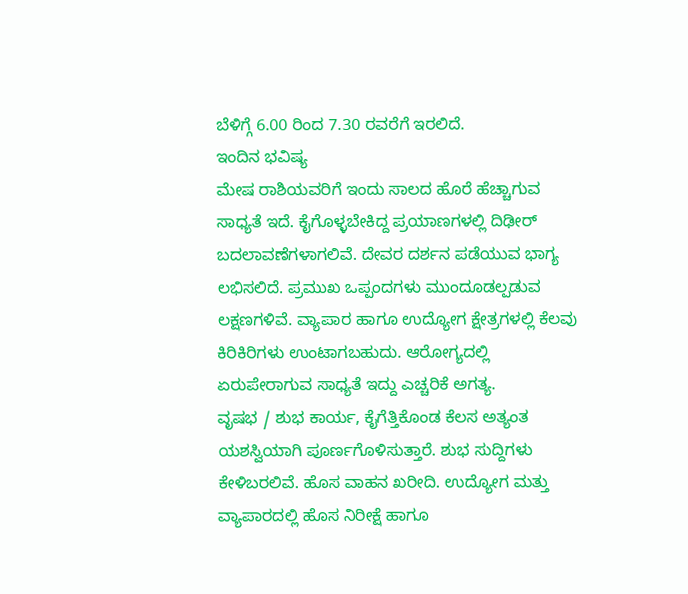ಬೆಳಿಗ್ಗೆ 6.00 ರಿಂದ 7.30 ರವರೆಗೆ ಇರಲಿದೆ.
ಇಂದಿನ ಭವಿಷ್ಯ
ಮೇಷ ರಾಶಿಯವರಿಗೆ ಇಂದು ಸಾಲದ ಹೊರೆ ಹೆಚ್ಚಾಗುವ ಸಾಧ್ಯತೆ ಇದೆ. ಕೈಗೊಳ್ಳಬೇಕಿದ್ದ ಪ್ರಯಾಣಗಳಲ್ಲಿ ದಿಢೀರ್ ಬದಲಾವಣೆಗಳಾಗಲಿವೆ. ದೇವರ ದರ್ಶನ ಪಡೆಯುವ ಭಾಗ್ಯ ಲಭಿಸಲಿದೆ. ಪ್ರಮುಖ ಒಪ್ಪಂದಗಳು ಮುಂದೂಡಲ್ಪಡುವ ಲಕ್ಷಣಗಳಿವೆ. ವ್ಯಾಪಾರ ಹಾಗೂ ಉದ್ಯೋಗ ಕ್ಷೇತ್ರಗಳಲ್ಲಿ ಕೆಲವು ಕಿರಿಕಿರಿಗಳು ಉಂಟಾಗಬಹುದು. ಆರೋಗ್ಯದಲ್ಲಿ ಏರುಪೇರಾಗುವ ಸಾಧ್ಯತೆ ಇದ್ದು ಎಚ್ಚರಿಕೆ ಅಗತ್ಯ.
ವೃಷಭ / ಶುಭ ಕಾರ್ಯ, ಕೈಗೆತ್ತಿಕೊಂಡ ಕೆಲಸ ಅತ್ಯಂತ ಯಶಸ್ವಿಯಾಗಿ ಪೂರ್ಣಗೊಳಿಸುತ್ತಾರೆ. ಶುಭ ಸುದ್ದಿಗಳು ಕೇಳಿಬರಲಿವೆ. ಹೊಸ ವಾಹನ ಖರೀದಿ. ಉದ್ಯೋಗ ಮತ್ತು ವ್ಯಾಪಾರದಲ್ಲಿ ಹೊಸ ನಿರೀಕ್ಷೆ ಹಾಗೂ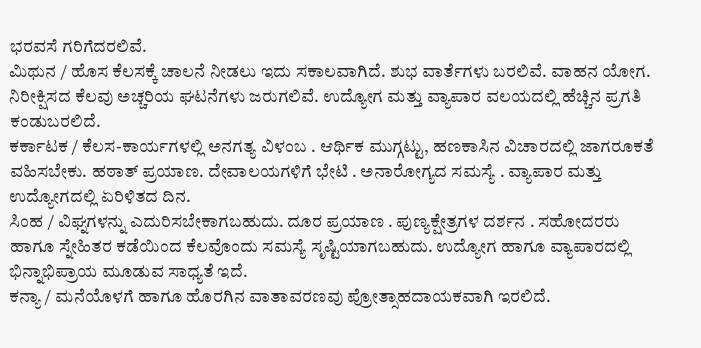ಭರವಸೆ ಗರಿಗೆದರಲಿವೆ.
ಮಿಥುನ / ಹೊಸ ಕೆಲಸಕ್ಕೆ ಚಾಲನೆ ನೀಡಲು ಇದು ಸಕಾಲವಾಗಿದೆ. ಶುಭ ವಾರ್ತೆಗಳು ಬರಲಿವೆ. ವಾಹನ ಯೋಗ. ನಿರೀಕ್ಷಿಸದ ಕೆಲವು ಅಚ್ಚರಿಯ ಘಟನೆಗಳು ಜರುಗಲಿವೆ. ಉದ್ಯೋಗ ಮತ್ತು ವ್ಯಾಪಾರ ವಲಯದಲ್ಲಿ ಹೆಚ್ಚಿನ ಪ್ರಗತಿ ಕಂಡುಬರಲಿದೆ.
ಕರ್ಕಾಟಕ / ಕೆಲಸ-ಕಾರ್ಯಗಳಲ್ಲಿ ಅನಗತ್ಯ ವಿಳಂಬ . ಆರ್ಥಿಕ ಮುಗ್ಗಟ್ಟು, ಹಣಕಾಸಿನ ವಿಚಾರದಲ್ಲಿ ಜಾಗರೂಕತೆ ವಹಿಸಬೇಕು. ಹಠಾತ್ ಪ್ರಯಾಣ. ದೇವಾಲಯಗಳಿಗೆ ಭೇಟಿ . ಅನಾರೋಗ್ಯದ ಸಮಸ್ಯೆ . ವ್ಯಾಪಾರ ಮತ್ತು ಉದ್ಯೋಗದಲ್ಲಿ ಏರಿಳಿತದ ದಿನ.
ಸಿಂಹ / ವಿಘ್ನಗಳನ್ನು ಎದುರಿಸಬೇಕಾಗಬಹುದು. ದೂರ ಪ್ರಯಾಣ . ಪುಣ್ಯಕ್ಷೇತ್ರಗಳ ದರ್ಶನ . ಸಹೋದರರು ಹಾಗೂ ಸ್ನೇಹಿತರ ಕಡೆಯಿಂದ ಕೆಲವೊಂದು ಸಮಸ್ಯೆ ಸೃಷ್ಟಿಯಾಗಬಹುದು. ಉದ್ಯೋಗ ಹಾಗೂ ವ್ಯಾಪಾರದಲ್ಲಿ ಭಿನ್ನಾಭಿಪ್ರಾಯ ಮೂಡುವ ಸಾಧ್ಯತೆ ಇದೆ.
ಕನ್ಯಾ / ಮನೆಯೊಳಗೆ ಹಾಗೂ ಹೊರಗಿನ ವಾತಾವರಣವು ಪ್ರೋತ್ಸಾಹದಾಯಕವಾಗಿ ಇರಲಿದೆ.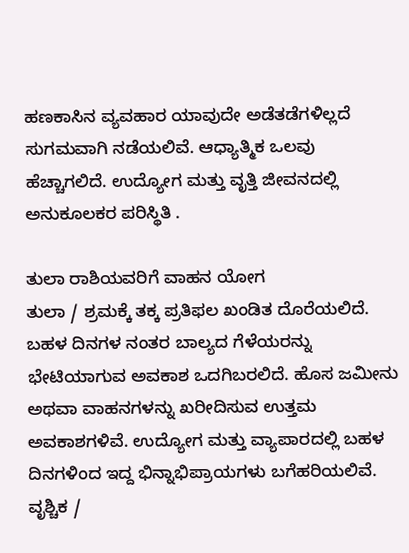ಹಣಕಾಸಿನ ವ್ಯವಹಾರ ಯಾವುದೇ ಅಡೆತಡೆಗಳಿಲ್ಲದೆ ಸುಗಮವಾಗಿ ನಡೆಯಲಿವೆ. ಆಧ್ಯಾತ್ಮಿಕ ಒಲವು ಹೆಚ್ಚಾಗಲಿದೆ. ಉದ್ಯೋಗ ಮತ್ತು ವೃತ್ತಿ ಜೀವನದಲ್ಲಿ ಅನುಕೂಲಕರ ಪರಿಸ್ಥಿತಿ .

ತುಲಾ ರಾಶಿಯವರಿಗೆ ವಾಹನ ಯೋಗ
ತುಲಾ / ಶ್ರಮಕ್ಕೆ ತಕ್ಕ ಪ್ರತಿಫಲ ಖಂಡಿತ ದೊರೆಯಲಿದೆ. ಬಹಳ ದಿನಗಳ ನಂತರ ಬಾಲ್ಯದ ಗೆಳೆಯರನ್ನು ಭೇಟಿಯಾಗುವ ಅವಕಾಶ ಒದಗಿಬರಲಿದೆ. ಹೊಸ ಜಮೀನು ಅಥವಾ ವಾಹನಗಳನ್ನು ಖರೀದಿಸುವ ಉತ್ತಮ ಅವಕಾಶಗಳಿವೆ. ಉದ್ಯೋಗ ಮತ್ತು ವ್ಯಾಪಾರದಲ್ಲಿ ಬಹಳ ದಿನಗಳಿಂದ ಇದ್ದ ಭಿನ್ನಾಭಿಪ್ರಾಯಗಳು ಬಗೆಹರಿಯಲಿವೆ.
ವೃಶ್ಚಿಕ /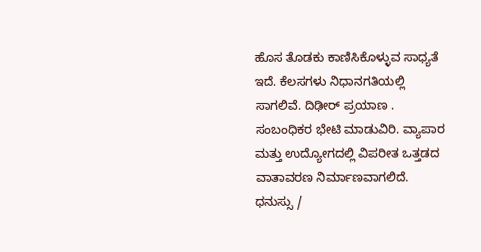ಹೊಸ ತೊಡಕು ಕಾಣಿಸಿಕೊಳ್ಳುವ ಸಾಧ್ಯತೆ ಇದೆ. ಕೆಲಸಗಳು ನಿಧಾನಗತಿಯಲ್ಲಿ ಸಾಗಲಿವೆ. ದಿಢೀರ್ ಪ್ರಯಾಣ . ಸಂಬಂಧಿಕರ ಭೇಟಿ ಮಾಡುವಿರಿ. ವ್ಯಾಪಾರ ಮತ್ತು ಉದ್ಯೋಗದಲ್ಲಿ ವಿಪರೀತ ಒತ್ತಡದ ವಾತಾವರಣ ನಿರ್ಮಾಣವಾಗಲಿದೆ.
ಧನುಸ್ಸು /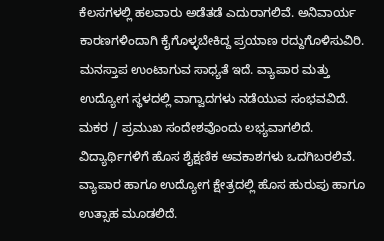ಕೆಲಸಗಳಲ್ಲಿ ಹಲವಾರು ಅಡೆತಡೆ ಎದುರಾಗಲಿವೆ. ಅನಿವಾರ್ಯ ಕಾರಣಗಳಿಂದಾಗಿ ಕೈಗೊಳ್ಳಬೇಕಿದ್ದ ಪ್ರಯಾಣ ರದ್ದುಗೊಳಿಸುವಿರಿ. ಮನಸ್ತಾಪ ಉಂಟಾಗುವ ಸಾಧ್ಯತೆ ಇದೆ. ವ್ಯಾಪಾರ ಮತ್ತು ಉದ್ಯೋಗ ಸ್ಥಳದಲ್ಲಿ ವಾಗ್ವಾದಗಳು ನಡೆಯುವ ಸಂಭವವಿದೆ.
ಮಕರ / ಪ್ರಮುಖ ಸಂದೇಶವೊಂದು ಲಭ್ಯವಾಗಲಿದೆ. ವಿದ್ಯಾರ್ಥಿಗಳಿಗೆ ಹೊಸ ಶೈಕ್ಷಣಿಕ ಅವಕಾಶಗಳು ಒದಗಿಬರಲಿವೆ. ವ್ಯಾಪಾರ ಹಾಗೂ ಉದ್ಯೋಗ ಕ್ಷೇತ್ರದಲ್ಲಿ ಹೊಸ ಹುರುಪು ಹಾಗೂ ಉತ್ಸಾಹ ಮೂಡಲಿದೆ.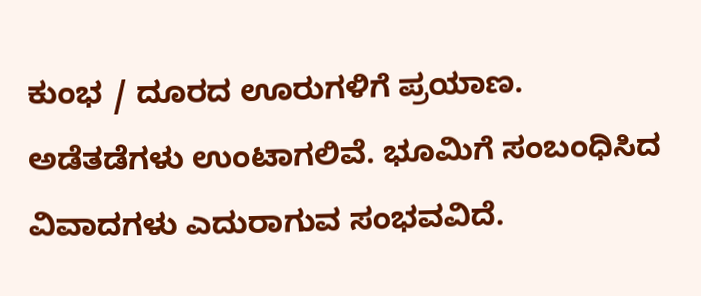ಕುಂಭ / ದೂರದ ಊರುಗಳಿಗೆ ಪ್ರಯಾಣ. ಅಡೆತಡೆಗಳು ಉಂಟಾಗಲಿವೆ. ಭೂಮಿಗೆ ಸಂಬಂಧಿಸಿದ ವಿವಾದಗಳು ಎದುರಾಗುವ ಸಂಭವವಿದೆ.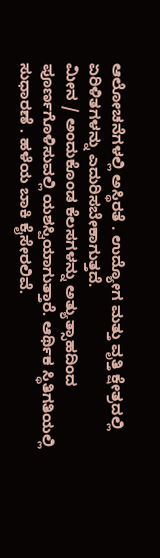ಆಲೋಚನೆಗಳಲ್ಲಿ ಅಸ್ಥಿರತೆ . ಉದ್ಯೋಗ ಮತ್ತು ವೃತ್ತಿ ಕ್ಷೇತ್ರದಲ್ಲಿ ಏರಿಳಿತಗಳನ್ನು ಎದುರಿಸಬೇಕಾಗುತ್ತದೆ.
ಮೀನ / ಅಂದುಕೊಂಡ ಕೆಲಸಗಳನ್ನು ಅತ್ಯುತ್ಸಾಹದಿಂದ ಪೂರ್ಣಗೊಳಿಸುವಲ್ಲಿ ಯಶಸ್ವಿಯಾಗುತ್ತಾರೆ. ಆರ್ಥಿಕ ಸ್ಥಿತಿಗತಿಯಲ್ಲಿ ಸುಧಾರಣೆ . ಹಳೆಯ ಬಾಕಿ ಕೈಸೇರಲಿವೆ.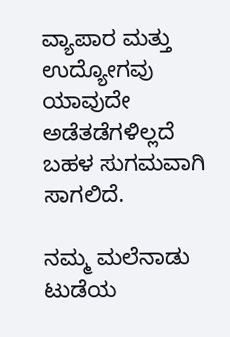ವ್ಯಾಪಾರ ಮತ್ತು ಉದ್ಯೋಗವು ಯಾವುದೇ ಅಡೆತಡೆಗಳಿಲ್ಲದೆ ಬಹಳ ಸುಗಮವಾಗಿ ಸಾಗಲಿದೆ.

ನಮ್ಮ ಮಲೆನಾಡು ಟುಡೆಯ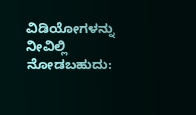ವಿಡಿಯೋಗಳನ್ನು ನೀವಿಲ್ಲಿ ನೋಡಬಹುದು: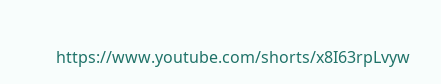https://www.youtube.com/shorts/x8I63rpLvyw